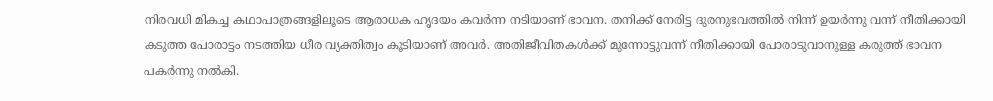നിരവധി മികച്ച കഥാപാത്രങ്ങളിലൂടെ ആരാധക ഹൃദയം കവര്‍ന്ന നടിയാണ് ഭാവന. തനിക്ക് നേരിട്ട ദുരനുഭവത്തില്‍ നിന്ന് ഉയര്‍ന്നു വന്ന്‌ നീതിക്കായി കടുത്ത പോരാട്ടം നടത്തിയ ധീര വ്യക്തിത്വം കൂടിയാണ് അവര്‍. അതിജീവിതകള്‍ക്ക് മുന്നോട്ടുവന്ന് നീതിക്കായി പോരാടുവാനുള്ള കരുത്ത് ഭാവന പകര്‍ന്നു നല്‍കി.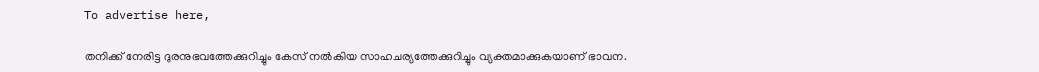To advertise here,

തനിക്ക് നേരിട്ട ദുരനുഭവത്തേക്കുറിച്ചും കേസ് നല്‍കിയ സാഹചര്യത്തേക്കുറിച്ചും വ്യക്തമാക്കുകയാണ് ഭാവന.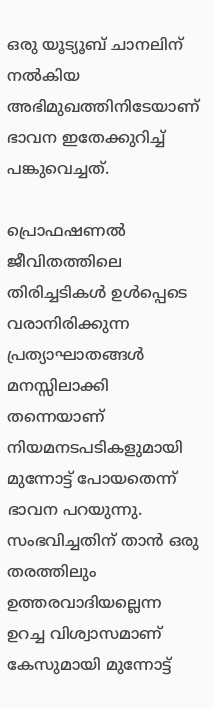ഒരു യൂട്യൂബ് ചാനലിന് നൽകിയ അഭിമുഖത്തിനിടേയാണ് ഭാവന ഇതേക്കുറിച്ച് പങ്കുവെച്ചത്.

പ്രൊഫഷണല്‍ ജീവിതത്തിലെ തിരിച്ചടികള്‍ ഉള്‍പ്പെടെ വരാനിരിക്കുന്ന പ്രത്യാഘാതങ്ങള്‍ മനസ്സിലാക്കി തന്നെയാണ്‌ നിയമനടപടികളുമായി മുന്നോട്ട് പോയതെന്ന് ഭാവന പറയുന്നു. സംഭവിച്ചതിന് താന്‍ ഒരു തരത്തിലും ഉത്തരവാദിയല്ലെന്ന ഉറച്ച വിശ്വാസമാണ് കേസുമായി മുന്നോട്ട്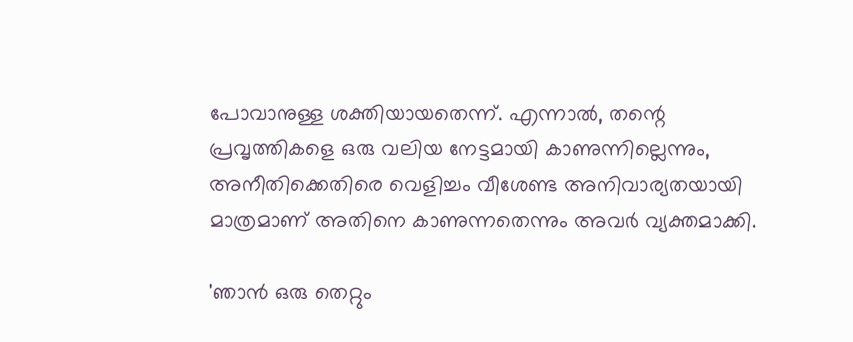പോവാനുള്ള ശക്തിയായതെന്ന്. എന്നാല്‍, തന്റെ പ്രവൃത്തികളെ ഒരു വലിയ നേട്ടമായി കാണുന്നില്ലെന്നും, അനീതിക്കെതിരെ വെളിച്ചം വീശേണ്ട അനിവാര്യതയായി മാത്രമാണ് അതിനെ കാണുന്നതെന്നും അവർ വ്യക്തമാക്കി.

'ഞാന്‍ ഒരു തെറ്റും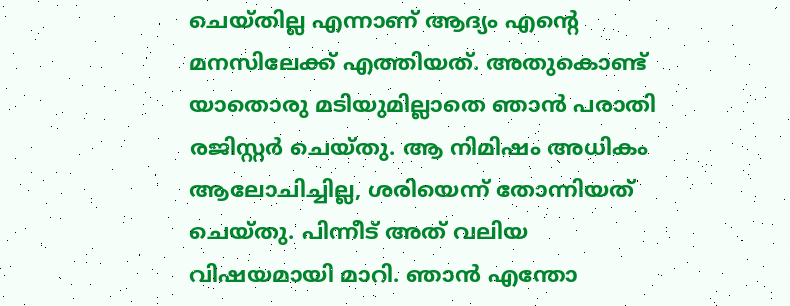ചെയ്തില്ല എന്നാണ് ആദ്യം എന്റെ മനസിലേക്ക് എത്തിയത്. അതുകൊണ്ട് യാതൊരു മടിയുമില്ലാതെ ഞാന്‍ പരാതി രജിസ്റ്റര്‍ ചെയ്തു. ആ നിമിഷം അധികം ആലോചിച്ചില്ല, ശരിയെന്ന് തോന്നിയത് ചെയ്തു. പിന്നീട് അത് വലിയ വിഷയമായി മാറി. ഞാന്‍ എന്തോ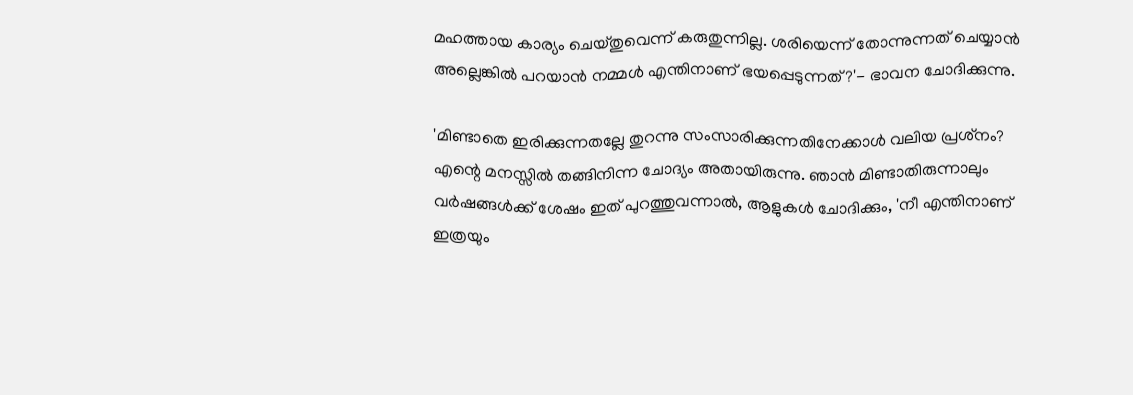മഹത്തായ കാര്യം ചെയ്തുവെന്ന് കരുതുന്നില്ല. ശരിയെന്ന് തോന്നുന്നത് ചെയ്യാന്‍ അല്ലെങ്കില്‍ പറയാന്‍ നമ്മള്‍ എന്തിനാണ് ഭയപ്പെടുന്നത്?'- ഭാവന ചോദിക്കുന്നു.

'മിണ്ടാതെ ഇരിക്കുന്നതല്ലേ തുറന്നു സംസാരിക്കുന്നതിനേക്കാള്‍ വലിയ പ്രശ്‌നം? എന്റെ മനസ്സില്‍ തങ്ങിനിന്ന ചോദ്യം അതായിരുന്നു. ഞാന്‍ മിണ്ടാതിരുന്നാലും വര്‍ഷങ്ങള്‍ക്ക് ശേഷം ഇത് പുറത്തുവന്നാല്‍, ആളുകള്‍ ചോദിക്കും, 'നീ എന്തിനാണ് ഇത്രയും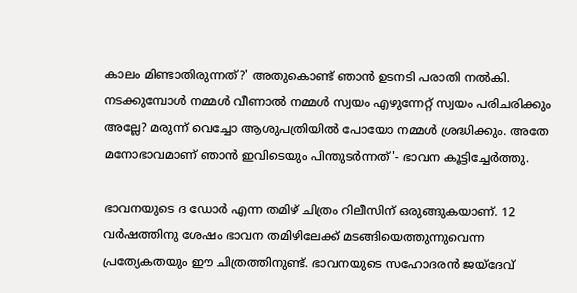കാലം മിണ്ടാതിരുന്നത്?' അതുകൊണ്ട് ഞാന്‍ ഉടനടി പരാതി നല്‍കി. നടക്കുമ്പോള്‍ നമ്മള്‍ വീണാല്‍ നമ്മള്‍ സ്വയം എഴുന്നേറ്റ് സ്വയം പരിചരിക്കും അല്ലേ? മരുന്ന് വെച്ചോ ആശുപത്രിയില്‍ പോയോ നമ്മള്‍ ശ്രദ്ധിക്കും. അതേ മനോഭാവമാണ്‌ ഞാന്‍ ഇവിടെയും പിന്തുടര്‍ന്നത്'- ഭാവന കൂട്ടിച്ചേര്‍ത്തു.

ഭാവനയുടെ ദ ഡോര്‍ എന്ന തമിഴ് ചിത്രം റിലീസിന് ഒരുങ്ങുകയാണ്. 12 വര്‍ഷത്തിനു ശേഷം ഭാവന തമിഴിലേക്ക് മടങ്ങിയെത്തുന്നുവെന്ന പ്രത്യേകതയും ഈ ചിത്രത്തിനുണ്ട്. ഭാവനയുടെ സഹോദരന്‍ ജയ്ദേവ്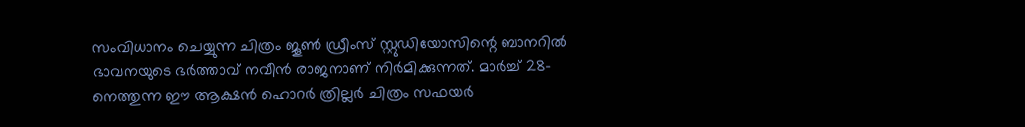സംവിധാനം ചെയ്യുന്ന ചിത്രം ജൂണ്‍ ഡ്രീംസ് സ്റ്റുഡിയോസിന്റെ ബാനറില്‍ ഭാവനയുടെ ഭര്‍ത്താവ് നവീന്‍ രാജനാണ് നിര്‍മിക്കുന്നത്. മാര്‍ച്ച് 28-നെത്തുന്ന ഈ ആക്ഷന്‍ ഹൊറര്‍ ത്രില്ലര്‍ ചിത്രം സഫയര്‍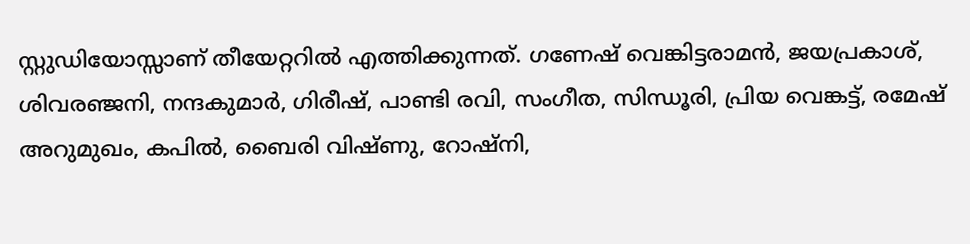സ്റ്റുഡിയോസ്സാണ് തീയേറ്ററില്‍ എത്തിക്കുന്നത്. ഗണേഷ് വെങ്കിട്ടരാമന്‍, ജയപ്രകാശ്, ശിവരഞ്ജനി, നന്ദകുമാര്‍, ഗിരീഷ്, പാണ്ടി രവി, സംഗീത, സിന്ധൂരി, പ്രിയ വെങ്കട്ട്, രമേഷ് അറുമുഖം, കപില്‍, ബൈരി വിഷ്ണു, റോഷ്നി,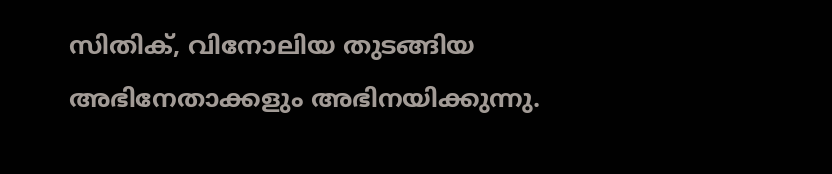സിതിക്, വിനോലിയ തുടങ്ങിയ അഭിനേതാക്കളും അഭിനയിക്കുന്നു.